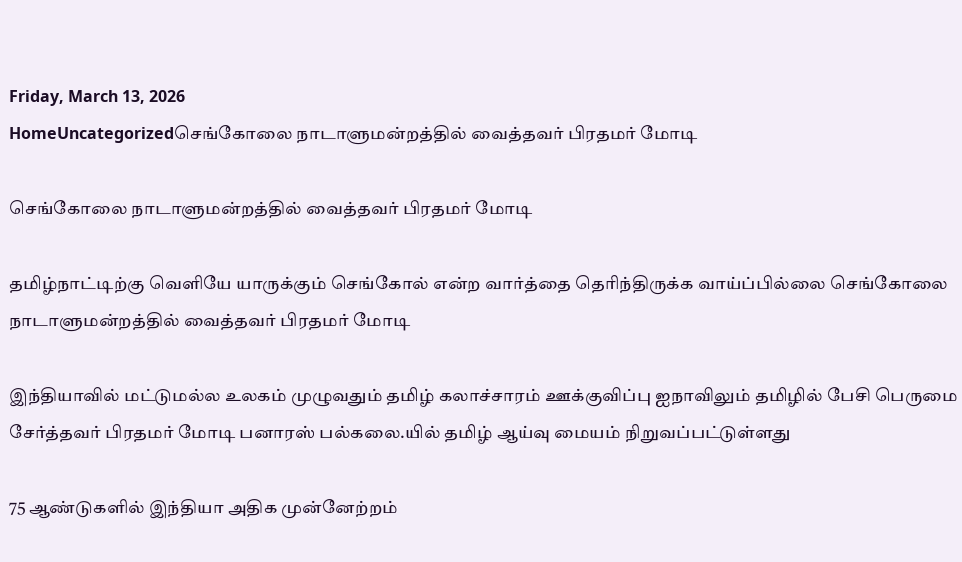Friday, March 13, 2026
HomeUncategorizedசெங்கோலை நாடாளுமன்றத்தில் வைத்தவர் பிரதமர் மோடி

செங்கோலை நாடாளுமன்றத்தில் வைத்தவர் பிரதமர் மோடி

தமிழ்நாட்டிற்கு வெளியே யாருக்கும் செங்கோல் என்ற வார்த்தை தெரிந்திருக்க வாய்ப்பில்லை செங்கோலை நாடாளுமன்றத்தில் வைத்தவர் பிரதமர் மோடி

இந்தியாவில் மட்டுமல்ல உலகம் முழுவதும் தமிழ் கலாச்சாரம் ஊக்குவிப்பு ஐநாவிலும் தமிழில் பேசி பெருமை சேர்த்தவர் பிரதமர் மோடி பனாரஸ் பல்கலை.யில் தமிழ் ஆய்வு மையம் நிறுவப்பட்டுள்ளது

75 ஆண்டுகளில் இந்தியா அதிக முன்னேற்றம்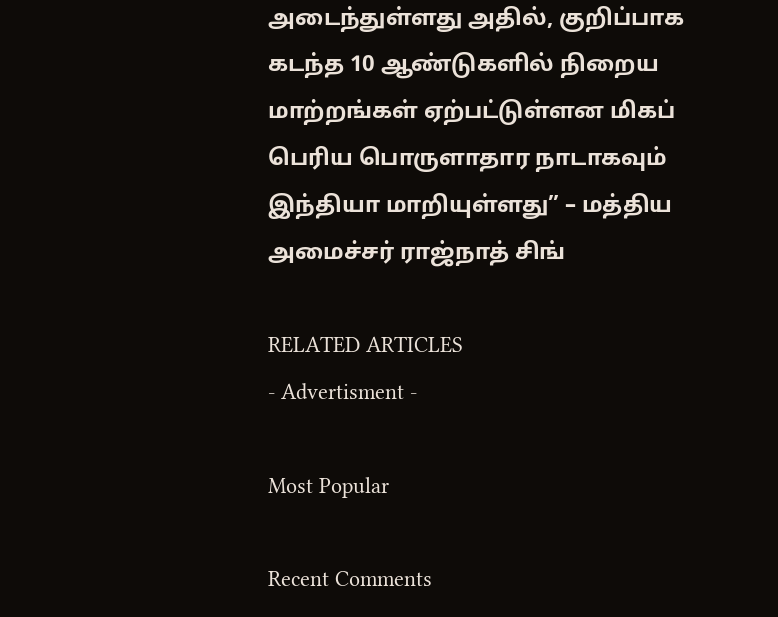அடைந்துள்ளது அதில், குறிப்பாக கடந்த 10 ஆண்டுகளில் நிறைய மாற்றங்கள் ஏற்பட்டுள்ளன மிகப் பெரிய பொருளாதார நாடாகவும் இந்தியா மாறியுள்ளது” – மத்திய அமைச்சர் ராஜ்நாத் சிங்

RELATED ARTICLES
- Advertisment -

Most Popular

Recent Comments